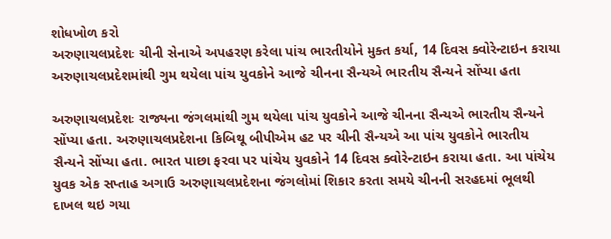શોધખોળ કરો
અરુણાચલપ્રદેશઃ ચીની સેનાએ અપહરણ કરેલા પાંચ ભારતીયોને મુક્ત કર્યા, 14 દિવસ ક્વોરેન્ટાઇન કરાયા
અરુણાચલપ્રદેશમાંથી ગુમ થયેલા પાંચ યુવકોને આજે ચીનના સૈન્યએ ભારતીય સૈન્યને સોંપ્યા હતા

અરુણાચલપ્રદેશઃ રાજ્યના જંગલમાંથી ગુમ થયેલા પાંચ યુવકોને આજે ચીનના સૈન્યએ ભારતીય સૈન્યને સોંપ્યા હતા. અરુણાચલપ્રદેશના કિબિથૂ બીપીએમ હટ પર ચીની સૈન્યએ આ પાંચ યુવકોને ભારતીય સૈન્યને સોંપ્યા હતા. ભારત પાછા ફરવા પર પાંચેય યુવકોને 14 દિવસ ક્વોરેન્ટાઇન કરાયા હતા. આ પાંચેય યુવક એક સપ્તાહ અગાઉ અરુણાચલપ્રદેશના જંગલોમાં શિકાર કરતા સમયે ચીનની સરહદમાં ભૂલથી દાખલ થઇ ગયા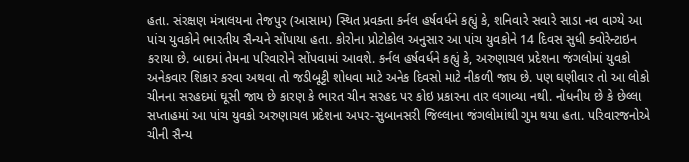હતા. સંરક્ષણ મંત્રાલયના તેજપુર (આસામ) સ્થિત પ્રવક્તા કર્નલ હર્ષવર્ધને કહ્યું કે, શનિવારે સવારે સાડા નવ વાગ્યે આ પાંચ યુવકોને ભારતીય સૈન્યને સોંપાયા હતા. કોરોના પ્રોટોકોલ અનુસાર આ પાંચ યુવકોને 14 દિવસ સુધી ક્વોરેન્ટાઇન કરાયા છે. બાદમાં તેમના પરિવારોને સોંપવામાં આવશે. કર્નલ હર્ષવર્ધને કહ્યું કે, અરુણાચલ પ્રદેશના જંગલોમાં યુવકો અનેકવાર શિકાર કરવા અથવા તો જડીબૂટ્ટી શોધવા માટે અનેક દિવસો માટે નીકળી જાય છે. પણ ઘણીવાર તો આ લોકો ચીનના સરહદમાં ઘૂસી જાય છે કારણ કે ભારત ચીન સરહદ પર કોઇ પ્રકારના તાર લગાવ્યા નથી. નોંધનીય છે કે છેલ્લા સપ્તાહમાં આ પાંચ યુવકો અરુણાચલ પ્રદેશના અપર-સુબાનસરી જિલ્લાના જંગલોમાંથી ગુમ થયા હતા. પરિવારજનોએ ચીની સૈન્ય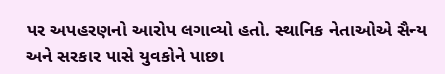પર અપહરણનો આરોપ લગાવ્યો હતો. સ્થાનિક નેતાઓએ સૈન્ય અને સરકાર પાસે યુવકોને પાછા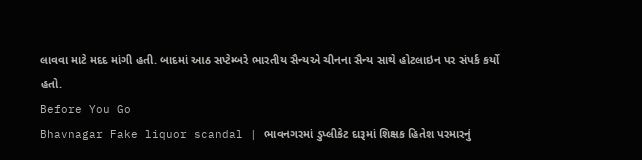લાવવા માટે મદદ માંગી હતી. બાદમાં આઠ સપ્ટેમ્બરે ભારતીય સૈન્યએ ચીનના સૈન્ય સાથે હોટલાઇન પર સંપર્ક કર્યો હતો.
Before You Go
Bhavnagar Fake liquor scandal | ભાવનગરમાં ડુપ્લીકેટ દારૂમાં શિક્ષક હિતેશ પરમારનું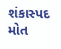શંકાસ્પદ મોત